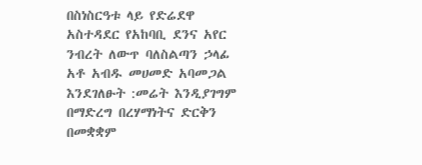በስነስርዓቱ ላይ የድሬደዋ አስተዳደር የአከባቢ ደንና አየር ንብረት ለውጥ ባለስልጣን ኃላፊ አቶ አብዱ መሀመድ አባመጋል እንደገለፁት :መሬት እንዲያገግም በማድረግ በረሃማነትና ድርቅን በመቋቋም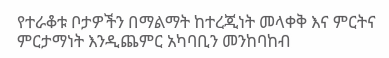የተራቆቱ ቦታዎችን በማልማት ከተረጂነት መላቀቅ እና ምርትና ምርታማነት እንዲጨምር አካባቢን መንከባከብ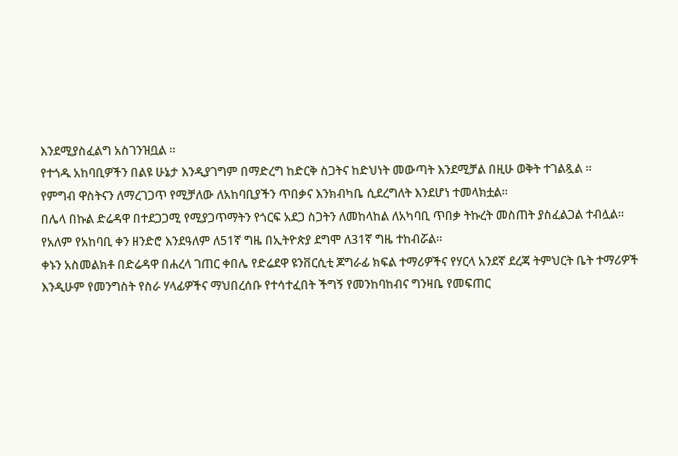እንደሚያስፈልግ አስገንዝቧል ።
የተጎዱ አከባቢዎችን በልዩ ሁኔታ እንዲያገግም በማድረግ ከድርቅ ስጋትና ከድህነት መውጣት እንደሚቻል በዚሁ ወቅት ተገልጿል ።
የምግብ ዋስትናን ለማረገጋጥ የሚቻለው ለአከባቢያችን ጥበቃና እንክብካቤ ሲደረግለት እንደሆነ ተመላክቷል።
በሌላ በኩል ድሬዳዋ በተደጋጋሚ የሚያጋጥማትን የጎርፍ አደጋ ስጋትን ለመከላከል ለአካባቢ ጥበቃ ትኩረት መስጠት ያስፈልጋል ተብሏል።
የአለም የአከባቢ ቀን ዘንድሮ እንደዓለም ለ51ኛ ግዜ በኢትዮጵያ ደግሞ ለ31ኛ ግዜ ተከብሯል።
ቀኑን አስመልክቶ በድሬዳዋ በሐረላ ገጠር ቀበሌ የድሬደዋ ዩንቨርሲቲ ጆግራፊ ክፍል ተማሪዎችና የሃርላ አንደኛ ደረጃ ትምህርት ቤት ተማሪዎች እንዲሁም የመንግስት የስራ ሃላፊዎችና ማህበረሰቡ የተሳተፈበት ችግኝ የመንከባከብና ግንዛቤ የመፍጠር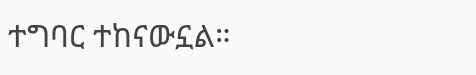ተግባር ተከናውኗል።